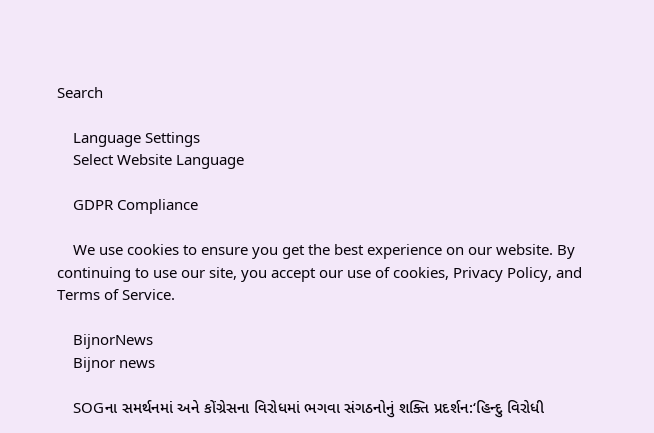Search

    Language Settings
    Select Website Language

    GDPR Compliance

    We use cookies to ensure you get the best experience on our website. By continuing to use our site, you accept our use of cookies, Privacy Policy, and Terms of Service.

    BijnorNews
    Bijnor news

    SOGના સમર્થનમાં અને કોંગ્રેસના વિરોધમાં ભગવા સંગઠનોનું શક્તિ પ્રદર્શન:‘હિન્દુ વિરોધી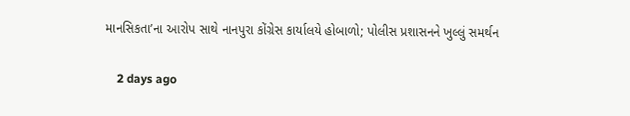માનસિકતા’ના આરોપ સાથે નાનપુરા કોંગ્રેસ કાર્યાલયે હોબાળો; પોલીસ પ્રશાસનને ખુલ્લું સમર્થન

    2 days ago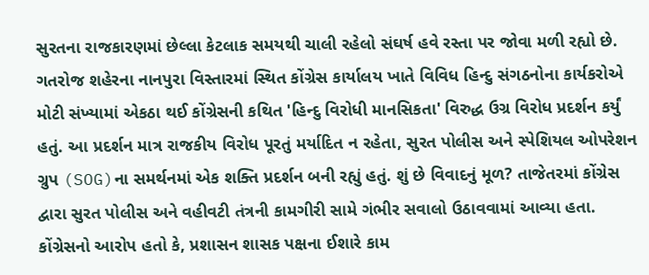સુરતના રાજકારણમાં છેલ્લા કેટલાક સમયથી ચાલી રહેલો સંઘર્ષ હવે રસ્તા પર જોવા મળી રહ્યો છે. ગતરોજ શહેરના નાનપુરા વિસ્તારમાં સ્થિત કોંગ્રેસ કાર્યાલય ખાતે વિવિધ હિન્દુ સંગઠનોના કાર્યકરોએ મોટી સંખ્યામાં એકઠા થઈ કોંગ્રેસની કથિત 'હિન્દુ વિરોધી માનસિકતા' વિરુદ્ધ ઉગ્ર વિરોધ પ્રદર્શન કર્યું હતું. આ પ્રદર્શન માત્ર રાજકીય વિરોધ પૂરતું મર્યાદિત ન રહેતા, સુરત પોલીસ અને સ્પેશિયલ ઓપરેશન ગ્રુપ (SOG)ના સમર્થનમાં એક શક્તિ પ્રદર્શન બની રહ્યું હતું. શું છે વિવાદનું મૂળ? તાજેતરમાં કોંગ્રેસ દ્વારા સુરત પોલીસ અને વહીવટી તંત્રની કામગીરી સામે ગંભીર સવાલો ઉઠાવવામાં આવ્યા હતા. કોંગ્રેસનો આરોપ હતો કે, પ્રશાસન શાસક પક્ષના ઈશારે કામ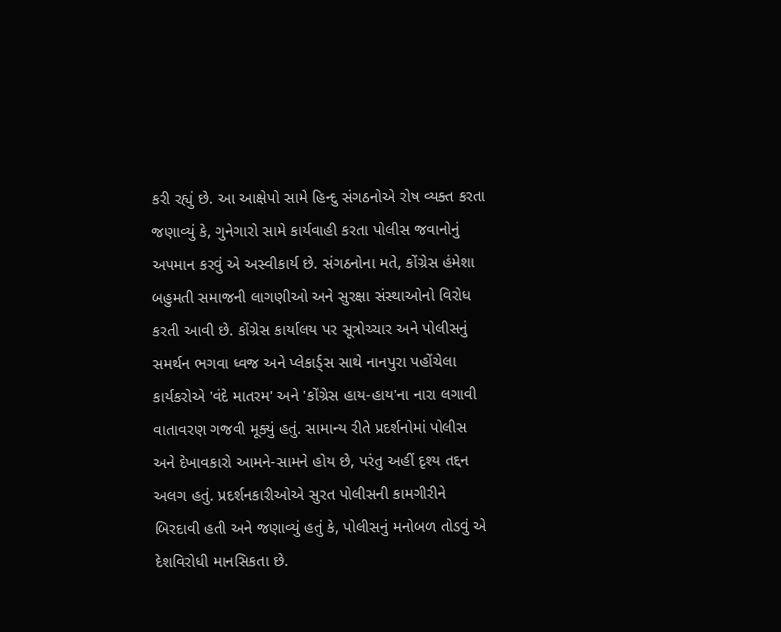કરી રહ્યું છે. આ આક્ષેપો સામે હિન્દુ સંગઠનોએ રોષ વ્યક્ત કરતા જણાવ્યું કે, ગુનેગારો સામે કાર્યવાહી કરતા પોલીસ જવાનોનું અપમાન કરવું એ અસ્વીકાર્ય છે. સંગઠનોના મતે, કોંગ્રેસ હંમેશા બહુમતી સમાજની લાગણીઓ અને સુરક્ષા સંસ્થાઓનો વિરોધ કરતી આવી છે. કોંગ્રેસ કાર્યાલય પર સૂત્રોચ્ચાર અને પોલીસનું સમર્થન ભગવા ધ્વજ અને પ્લેકાર્ડ્સ સાથે નાનપુરા પહોંચેલા કાર્યકરોએ 'વંદે માતરમ' અને 'કોંગ્રેસ હાય-હાય'ના નારા લગાવી વાતાવરણ ગજવી મૂક્યું હતું. સામાન્ય રીતે પ્રદર્શનોમાં પોલીસ અને દેખાવકારો આમને-સામને હોય છે, પરંતુ અહીં દૃશ્ય તદ્દન અલગ હતું. પ્રદર્શનકારીઓએ સુરત પોલીસની કામગીરીને બિરદાવી હતી અને જણાવ્યું હતું કે, પોલીસનું મનોબળ તોડવું એ દેશવિરોધી માનસિકતા છે.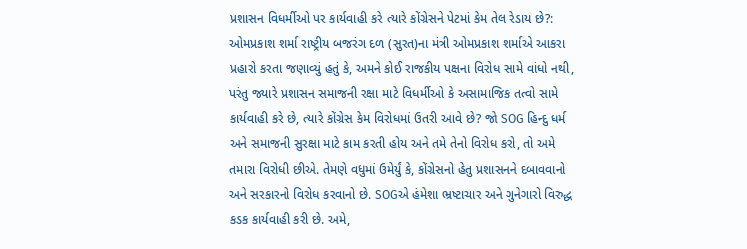પ્રશાસન વિધર્મીઓ પર કાર્યવાહી કરે ત્યારે કોંગ્રેસને પેટમાં કેમ તેલ રેડાય છે?: ઓમપ્રકાશ શર્મા રાષ્ટ્રીય બજરંગ દળ (સુરત)ના મંત્રી ઓમપ્રકાશ શર્માએ આકરા પ્રહારો કરતા જણાવ્યું હતું કે, અમને કોઈ રાજકીય પક્ષના વિરોધ સામે વાંધો નથી, પરંતુ જ્યારે પ્રશાસન સમાજની રક્ષા માટે વિધર્મીઓ કે અસામાજિક તત્વો સામે કાર્યવાહી કરે છે, ત્યારે કોંગ્રેસ કેમ વિરોધમાં ઉતરી આવે છે? જો SOG હિન્દુ ધર્મ અને સમાજની સુરક્ષા માટે કામ કરતી હોય અને તમે તેનો વિરોધ કરો, તો અમે તમારા વિરોધી છીએ. તેમણે વધુમાં ઉમેર્યું કે, કોંગ્રેસનો હેતુ પ્રશાસનને દબાવવાનો અને સરકારનો વિરોધ કરવાનો છે. SOGએ હંમેશા ભ્રષ્ટાચાર અને ગુનેગારો વિરુદ્ધ કડક કાર્યવાહી કરી છે. અમે,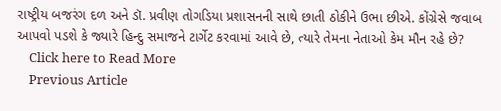રાષ્ટ્રીય બજરંગ દળ અને ડૉ. પ્રવીણ તોગડિયા પ્રશાસનની સાથે છાતી ઠોકીને ઉભા છીએ. કોંગ્રેસે જવાબ આપવો પડશે કે જ્યારે હિન્દુ સમાજને ટાર્ગેટ કરવામાં આવે છે, ત્યારે તેમના નેતાઓ કેમ મૌન રહે છે?
    Click here to Read More
    Previous Article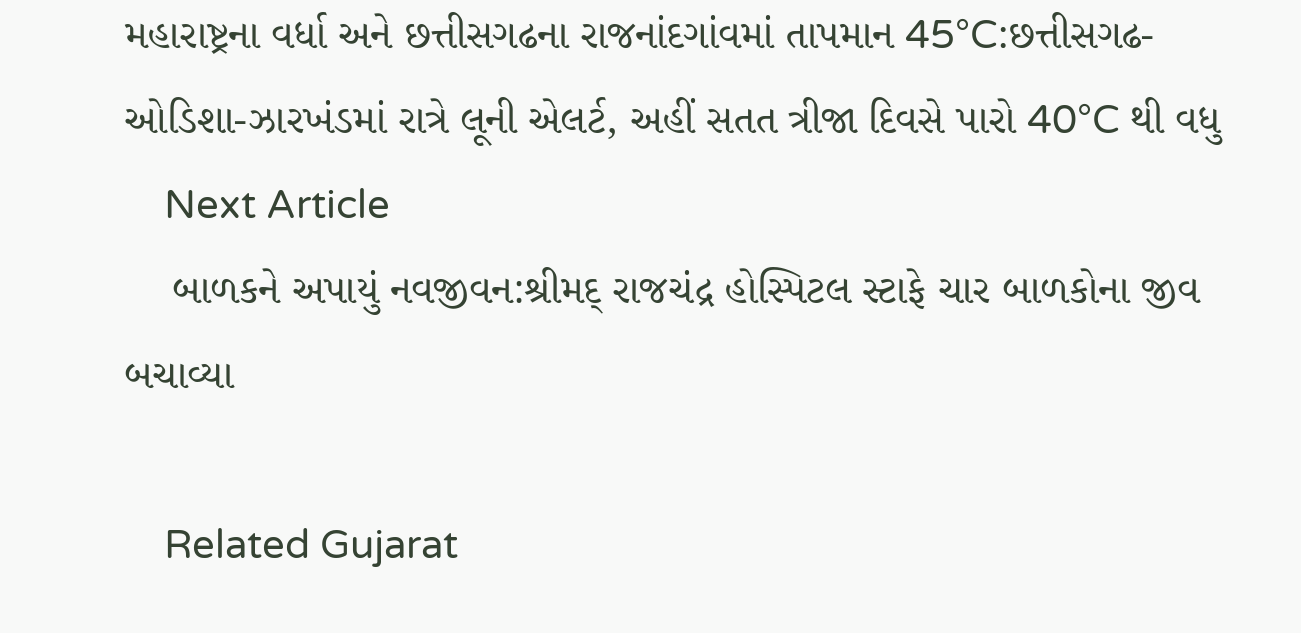મહારાષ્ટ્રના વર્ધા અને છત્તીસગઢના રાજનાંદગાંવમાં તાપમાન 45°C:છત્તીસગઢ-ઓડિશા-ઝારખંડમાં રાત્રે લૂની એલર્ટ, અહીં સતત ત્રીજા દિવસે પારો 40°C થી વધુ
    Next Article
    બાળકને અપાયું નવજીવન:શ્રીમદ્ રાજચંદ્ર હોસ્પિટલ સ્ટાફે ચાર બાળકોના જીવ બચાવ્યા

    Related Gujarat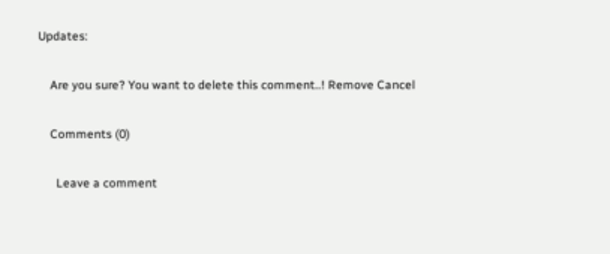Updates:

    Are you sure? You want to delete this comment..! Remove Cancel

    Comments (0)

      Leave a comment